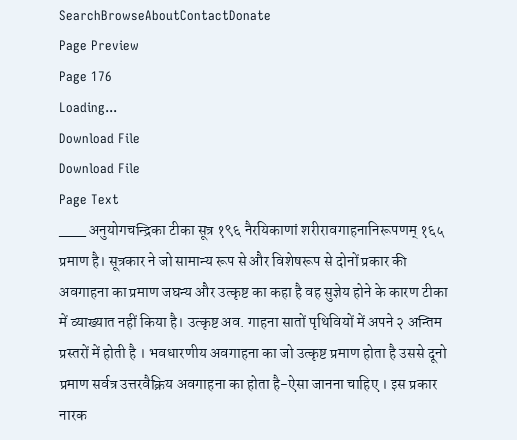SearchBrowseAboutContactDonate
Page Preview
Page 176
Loading...
Download File
Download File
Page Text
___ अनुयोगचन्द्रिका टीका सूत्र १९६ नैरयिकाणां शरीरावगाहनानिरूपणम् १६५ प्रमाण है। सूत्रकार ने जो सामान्य रूप से और विशेषरूप से दोनों प्रकार की अवगाहना का प्रमाण जघन्य और उत्कृष्ट का कहा है वह सुज्ञेय होने के कारण टीका में व्याख्यात नहीं किया है। उत्कृष्ट अव. गाहना सातों पृथिवियों में अपने २ अन्तिम प्रस्तरों में होती है । भवधारणीय अवगाहना का जो उत्कृष्ट प्रमाण होता है उससे दूनो प्रमाण सर्वत्र उत्तरवैक्रिय अवगाहना का होता है-ऐसा जानना चाहिए । इस प्रकार नारक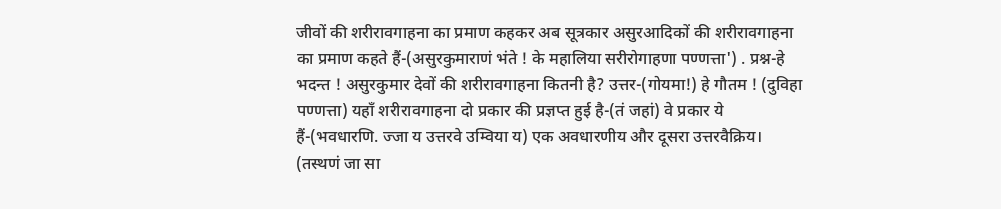जीवों की शरीरावगाहना का प्रमाण कहकर अब सूत्रकार असुरआदिकों की शरीरावगाहना का प्रमाण कहते हैं-(असुरकुमाराणं भंते ! के महालिया सरीरोगाहणा पण्णत्ता') . प्रश्न-हे भदन्त ! असुरकुमार देवों की शरीरावगाहना कितनी है? उत्तर-(गोयमा!) हे गौतम ! (दुविहा पण्णत्ता) यहाँ शरीरावगाहना दो प्रकार की प्रज्ञप्त हुई है-(तं जहां) वे प्रकार ये हैं-(भवधारणि. ज्जा य उत्तरवे उम्विया य) एक अवधारणीय और दूसरा उत्तरवैक्रिय। (तस्थणं जा सा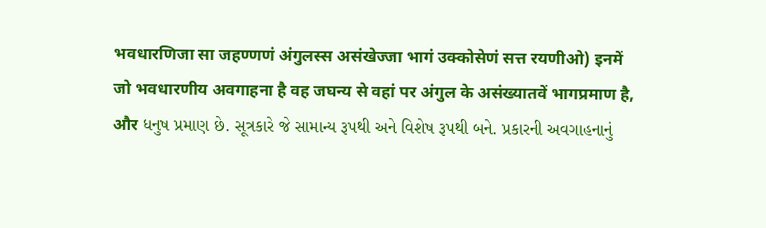भवधारणिजा सा जहण्णणं अंगुलस्स असंखेज्जा भागं उक्कोसेणं सत्त रयणीओ) इनमें जो भवधारणीय अवगाहना है वह जघन्य से वहां पर अंगुल के असंख्यातवें भागप्रमाण है, और ધનુષ પ્રમાણ છે. સૂત્રકારે જે સામાન્ય રૂપથી અને વિશેષ રૂપથી બને. પ્રકારની અવગાહનાનું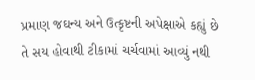પ્રમાણ જઘન્ય અને ઉત્કૃષ્ટની અપેક્ષાએ કહ્યું છે તે સય હોવાથી ટીકામાં ચર્ચવામાં આવ્યું નથી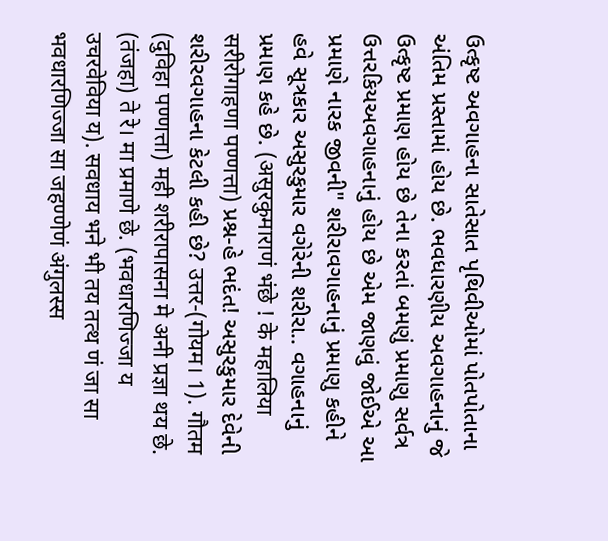ઉત્કૃષ્ટ અવગાહના સાતેસાત પૃથિવીઓમાં પોતપોતાના અંતિમ પ્રસ્તામાં હોય છે. ભવધારણીય અવગાહનાનું જે ઉત્કૃષ્ટ પ્રમાણ હોય છે તેના કરતાં બમણું પ્રમાણુ સર્વત્ર ઉત્તરકિયઅવગાહનાનું હોય છે એમ જાણવું જોઈએ આ પ્રમાણે નારક જીવની" શરીરાવગાહનાનું પ્રમાણુ કહીને હવે સૂત્રકાર અસુરકુમાર વગેરેની શરીરા.. વગાહનાનું પ્રમાણ કહે છે. (असुरकुमाराणं भंछे ! के महालिया सरीरोगाहणा पण्णत्ता) પ્રશ્ન-હે ભદંત! અસુરકુમાર દેવેની શરીરવગાહના કેટલી કહી છે? उत्तर-(गोयम। 1). गौतम (दुविहा पण्णत्ता) मही शरीरापासना मे अनी प्रज्ञा थय छे. (तंजहा) ते रे। मा प्रमाणे छे. (भवधारणिज्जा य उचरवेविया य). सवधाय भने भी तय तत्थ णं जा सा भवधारणिज्जा सा जहण्णेणं अंगुलस्स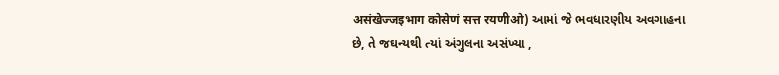असंखेज्जइभाग कोसेणं सत्त रयणीओ) આમાં જે ભવધારણીય અવગાહના છે, તે જઘન્યથી ત્યાં અંગુલના અસંખ્યા ,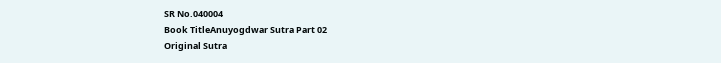SR No.040004
Book TitleAnuyogdwar Sutra Part 02
Original Sutra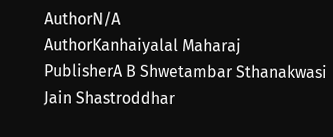AuthorN/A
AuthorKanhaiyalal Maharaj
PublisherA B Shwetambar Sthanakwasi Jain Shastroddhar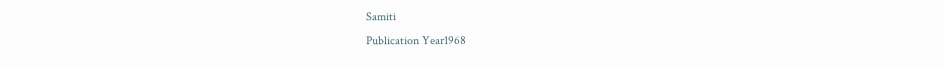Samiti
Publication Year1968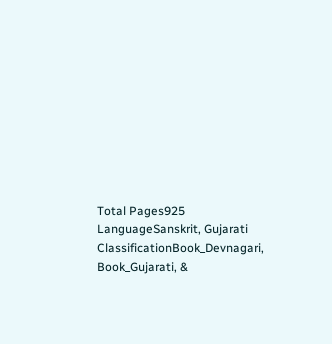Total Pages925
LanguageSanskrit, Gujarati
ClassificationBook_Devnagari, Book_Gujarati, &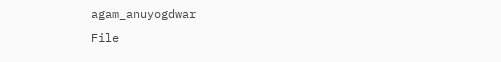agam_anuyogdwar
File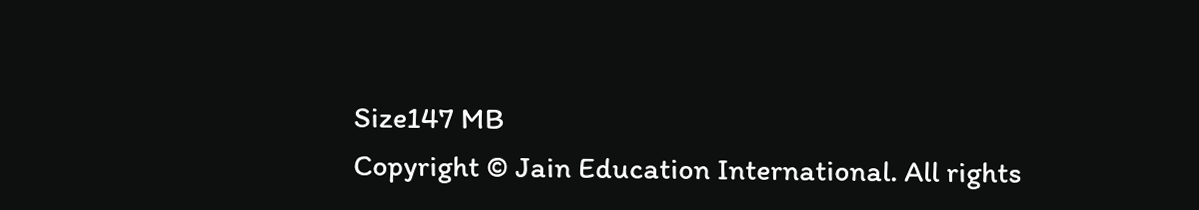Size147 MB
Copyright © Jain Education International. All rights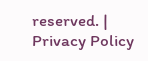reserved. | Privacy Policy